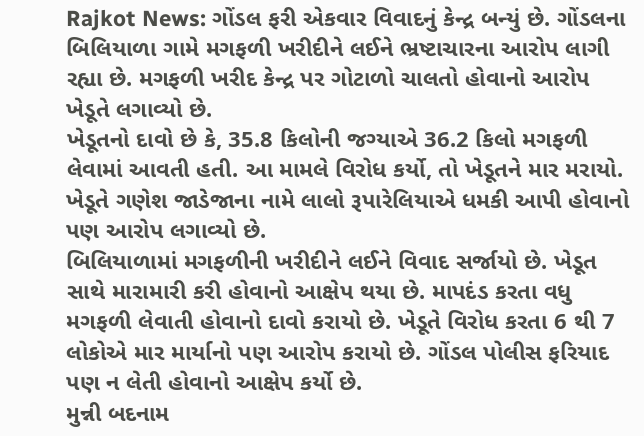Rajkot News: ગોંડલ ફરી એકવાર વિવાદનું કેન્દ્ર બન્યું છે. ગોંડલના બિલિયાળા ગામે મગફળી ખરીદીને લઈને ભ્રષ્ટાચારના આરોપ લાગી રહ્યા છે. મગફળી ખરીદ કેન્દ્ર પર ગોટાળો ચાલતો હોવાનો આરોપ ખેડૂતે લગાવ્યો છે.
ખેડૂતનો દાવો છે કે, 35.8 કિલોની જગ્યાએ 36.2 કિલો મગફળી લેવામાં આવતી હતી. આ મામલે વિરોધ કર્યો, તો ખેડૂતને માર મરાયો. ખેડૂતે ગણેશ જાડેજાના નામે લાલો રૂપારેલિયાએ ધમકી આપી હોવાનો પણ આરોપ લગાવ્યો છે.
બિલિયાળામાં મગફળીની ખરીદીને લઈને વિવાદ સર્જાયો છે. ખેડૂત સાથે મારામારી કરી હોવાનો આક્ષેપ થયા છે. માપદંડ કરતા વધુ મગફળી લેવાતી હોવાનો દાવો કરાયો છે. ખેડૂતે વિરોધ કરતા 6 થી 7 લોકોએ માર માર્યાનો પણ આરોપ કરાયો છે. ગોંડલ પોલીસ ફરિયાદ પણ ન લેતી હોવાનો આક્ષેપ કર્યો છે.
મુન્ની બદનામ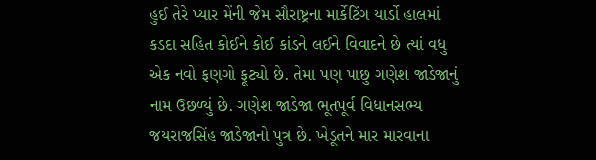હુઈ તેરે પ્યાર મેંની જેમ સૌરાષ્ટ્રના માર્કેટિંગ યાર્ડો હાલમાં કડદા સહિત કોઈને કોઈ કાંડને લઈને વિવાદને છે ત્યાં વધુ એક નવો ફણગો ફૂટ્યો છે. તેમા પણ પાછુ ગણેશ જાડેજાનું નામ ઉછળ્યું છે. ગણેશ જાડેજા ભૂતપૂર્વ વિધાનસભ્ય જયરાજસિંહ જાડેજાનો પુત્ર છે. ખેડૂતને માર મારવાના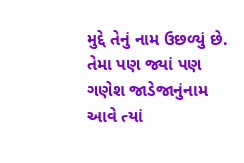મુદ્દે તેનું નામ ઉછળ્યું છે. તેમા પણ જ્યાં પણ ગણેશ જાડેજાનુંનામ આવે ત્યાં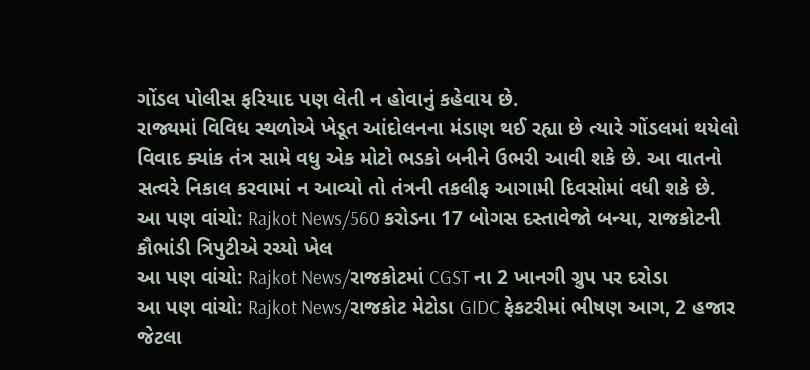ગોંડલ પોલીસ ફરિયાદ પણ લેતી ન હોવાનું કહેવાય છે.
રાજ્યમાં વિવિધ સ્થળોએ ખેડૂત આંદોલનના મંડાણ થઈ રહ્યા છે ત્યારે ગોંડલમાં થયેલો વિવાદ ક્યાંક તંત્ર સામે વધુ એક મોટો ભડકો બનીને ઉભરી આવી શકે છે. આ વાતનો સત્વરે નિકાલ કરવામાં ન આવ્યો તો તંત્રની તકલીફ આગામી દિવસોમાં વધી શકે છે.
આ પણ વાંચો: Rajkot News/560 કરોડના 17 બોગસ દસ્તાવેજો બન્યા, રાજકોટની કૌભાંડી ત્રિપુટીએ રચ્યો ખેલ
આ પણ વાંચો: Rajkot News/રાજકોટમાં CGST ના 2 ખાનગી ગ્રુપ પર દરોડા
આ પણ વાંચો: Rajkot News/રાજકોટ મેટોડા GIDC ફેકટરીમાં ભીષણ આગ, 2 હજાર જેટલા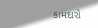કામદારો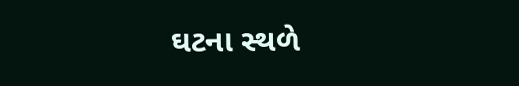ઘટના સ્થળે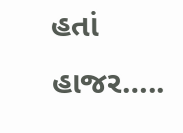હતાં હાજર…..